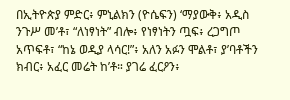በኢትዮጵያ ምድር፥ ምኒልክን (ዮሴፍን) ‘ማያውቅ፥ አዲስ ንጉሥ መ’ቶ፣ “ለነፃነት” ብሎ፥ የነፃነትን ጧፍ፥ ረጋግጦ አጥፍቶ፣ “ከኔ ወዲያ ላሳር!”፥ አለን አፉን ሞልቶ፣ ያ’ባቶችን ክብር፥ አፈር መሬት ከ’ቶ። ያገሬ ፈርዖን፥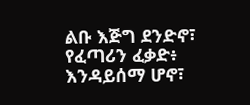ልቡ እጅግ ደንድኖ፣ የፈጣሪን ፈቃድ፥ እንዳይሰማ ሆኖ፣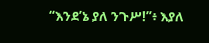“እንደ’ኔ ያለ ንጉሥ!”፥ እያለ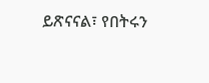ይጽናናል፣ የበትሩን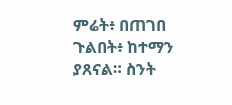ምሬት፥ በጠገበ ጉልበት፥ ከተማን ያጸናል። ስንት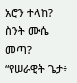አሮን ተላከ? ስንት ሙሴ መጣ? “የሠራዊት ጌታ፥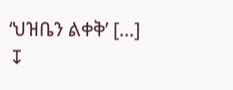‘ህዝቤን ልቀቅ’ [...]
↧